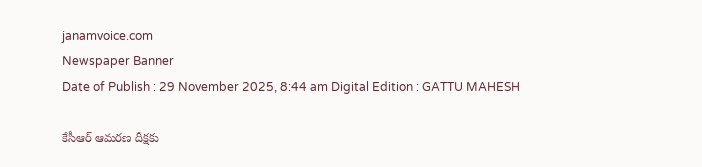janamvoice.com
Newspaper Banner
Date of Publish : 29 November 2025, 8:44 am Digital Edition : GATTU MAHESH

కేసీఆర్ ఆమరణ దీక్షకు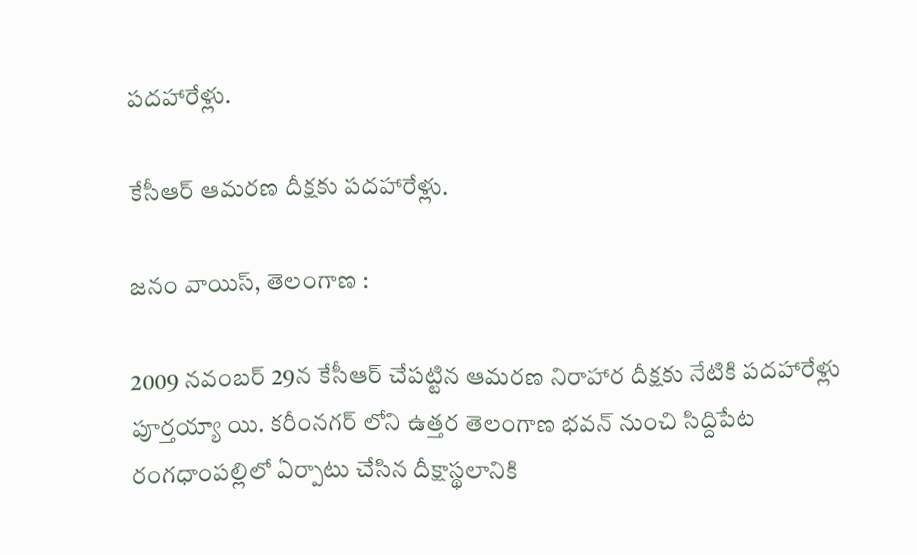పదహారేళ్లు.

కేసీఆర్ ఆమరణ దీక్షకు పదహారేళ్లు.

జనం వాయిస్, తెలంగాణ :

2009 నవంబర్ 29న కేసీఆర్ చేపట్టిన ఆమరణ నిరాహార దీక్షకు నేటికి పదహారేళ్లు పూర్తయ్యా యి. కరీంనగర్ లోని ఉత్తర తెలంగాణ భవన్ నుంచి సిద్దిపేట రంగధాంపల్లిలో ఏర్పాటు చేసిన దీక్షాస్థలానికి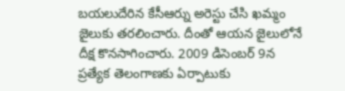బయలుదేరిన కేసీఆర్ను అరెస్టు చేసి ఖమ్మం జైలుకు తరలించారు. దీంతో ఆయన జైలులోనే దీక్ష కొనసాగించారు. 2009 డిసెంబర్ 9న ప్రత్యేక తెలంగాణకు ఏర్పాటుకు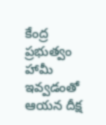కేంద్ర ప్రభుత్వం హామీ ఇవ్వడంతో ఆయన దీక్ష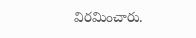విరమించారు.